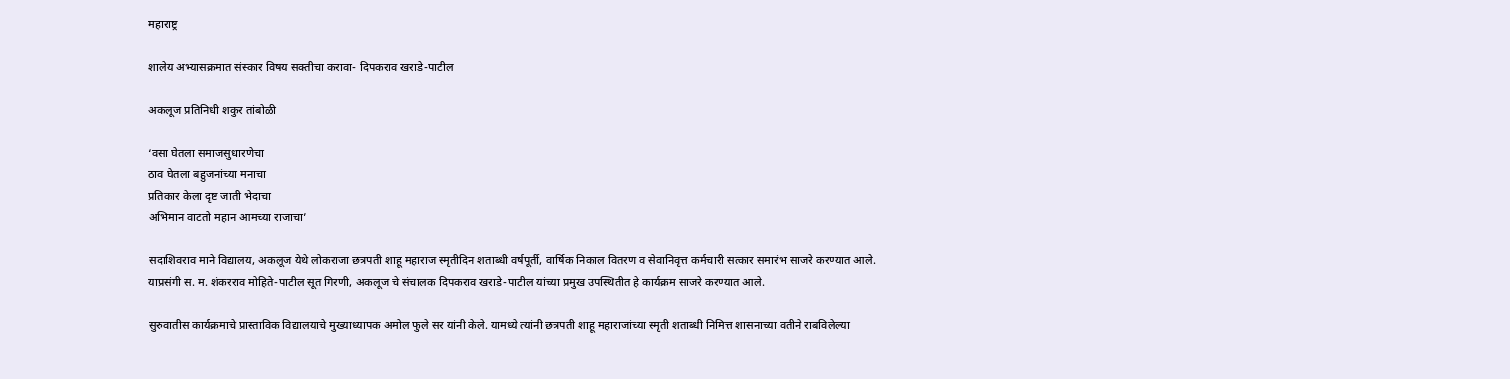महाराष्ट्र

शालेय अभ्यासक्रमात संस्कार विषय सक्तीचा करावा- दिपकराव खराडे-पाटील

अकलूज प्रतिनिधी शकुर तांबोळी

‘वसा घेतला समाजसुधारणेचा
ठाव घेतला बहुजनांच्या मनाचा
प्रतिकार केला दृष्ट जाती भेदाचा
अभिमान वाटतो महान आमच्या राजाचा’

सदाशिवराव माने विद्यालय, अकलूज येथे लोकराजा छत्रपती शाहू महाराज स्मृतीदिन शताब्धी वर्षपूर्ती, वार्षिक निकाल वितरण व सेवानिवृत्त कर्मचारी सत्कार समारंभ साजरे करण्यात आले. याप्रसंगी स. म. शंकरराव मोहिते-पाटील सूत गिरणी, अकलूज चे संचालक दिपकराव खराडे-पाटील यांच्या प्रमुख उपस्थितीत हे कार्यक्रम साजरे करण्यात आले.

सुरुवातीस कार्यक्रमाचे प्रास्ताविक विद्यालयाचे मुख्याध्यापक अमोल फुले सर यांनी केले. यामध्ये त्यांनी छत्रपती शाहू महाराजांच्या स्मृती शताब्धी निमित्त शासनाच्या वतीने राबविलेल्या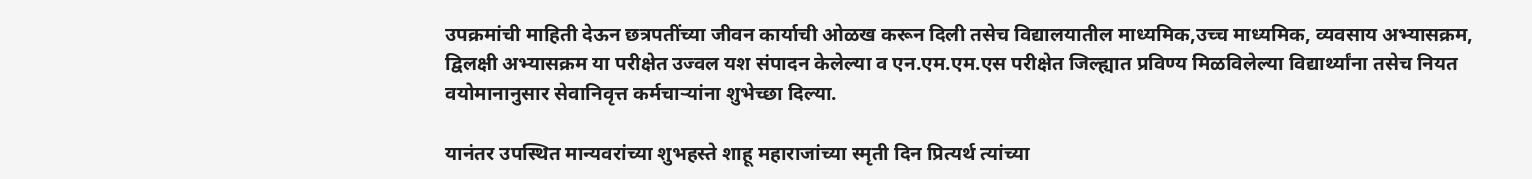उपक्रमांची माहिती देऊन छत्रपतींच्या जीवन कार्याची ओळख करून दिली तसेच विद्यालयातील माध्यमिक,उच्च माध्यमिक, व्यवसाय अभ्यासक्रम, द्विलक्षी अभ्यासक्रम या परीक्षेत उज्वल यश संपादन केलेल्या व एन.एम.एम.एस परीक्षेत जिल्ह्यात प्रविण्य मिळविलेल्या विद्यार्थ्यांना तसेच नियत वयोमानानुसार सेवानिवृत्त कर्मचाऱ्यांना शुभेच्छा दिल्या.

यानंतर उपस्थित मान्यवरांच्या शुभहस्ते शाहू महाराजांच्या स्मृती दिन प्रित्यर्थ त्यांच्या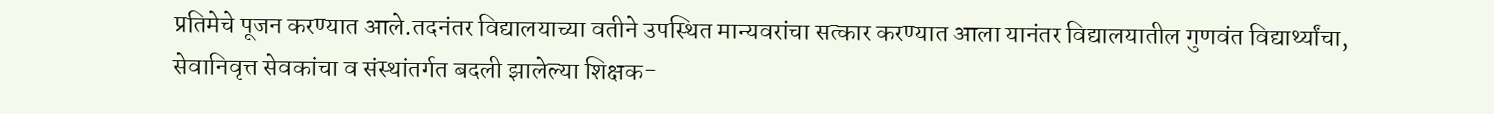प्रतिमेचे पूजन करण्यात आले.तदनंतर विद्यालयाच्या वतीने उपस्थित मान्यवरांचा सत्कार करण्यात आला यानंतर विद्यालयातील गुणवंत विद्यार्थ्यांचा, सेवानिवृत्त सेवकांचा व संस्थांतर्गत बदली झालेल्या शिक्षक-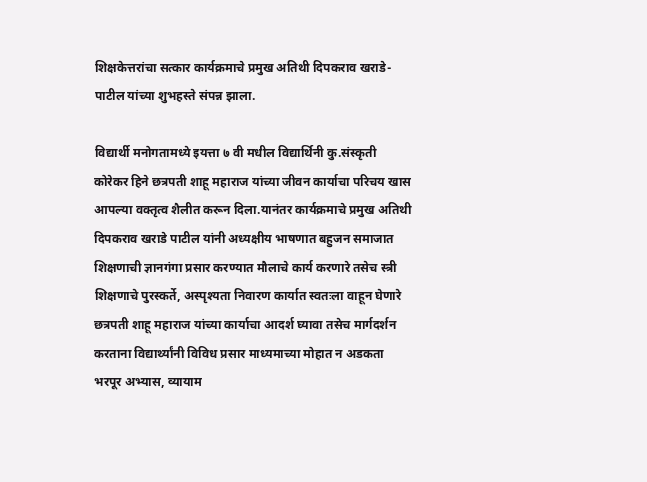शिक्षकेत्तरांचा सत्कार कार्यक्रमाचे प्रमुख अतिथी दिपकराव खराडे-पाटील यांच्या शुभहस्ते संपन्न झाला.

विद्यार्थी मनोगतामध्ये इयत्ता ७ वी मधील विद्यार्थिनी कु.संस्कृती कोरेकर हिने छत्रपती शाहू महाराज यांच्या जीवन कार्याचा परिचय खास आपल्या वक्तृत्व शैलीत करून दिला.यानंतर कार्यक्रमाचे प्रमुख अतिथी दिपकराव खराडे पाटील यांनी अध्यक्षीय भाषणात बहुजन समाजात शिक्षणाची ज्ञानगंगा प्रसार करण्यात मौलाचे कार्य करणारे तसेच स्त्री शिक्षणाचे पुरस्कर्ते, अस्पृश्यता निवारण कार्यात स्वतःला वाहून घेणारे छत्रपती शाहू महाराज यांच्या कार्याचा आदर्श घ्यावा तसेच मार्गदर्शन करताना विद्यार्थ्यांनी विविध प्रसार माध्यमाच्या मोहात न अडकता भरपूर अभ्यास, व्यायाम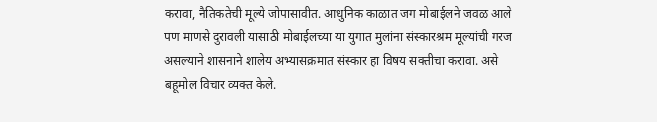करावा, नैतिकतेची मूल्ये जोपासावीत. आधुनिक काळात जग मोबाईलने जवळ आले पण माणसे दुरावली यासाठी मोबाईलच्या या युगात मुलांना संस्कारश्रम मूल्यांची गरज असल्याने शासनाने शालेय अभ्यासक्रमात संस्कार हा विषय सक्तीचा करावा. असे बहूमोल विचार व्यक्त केले.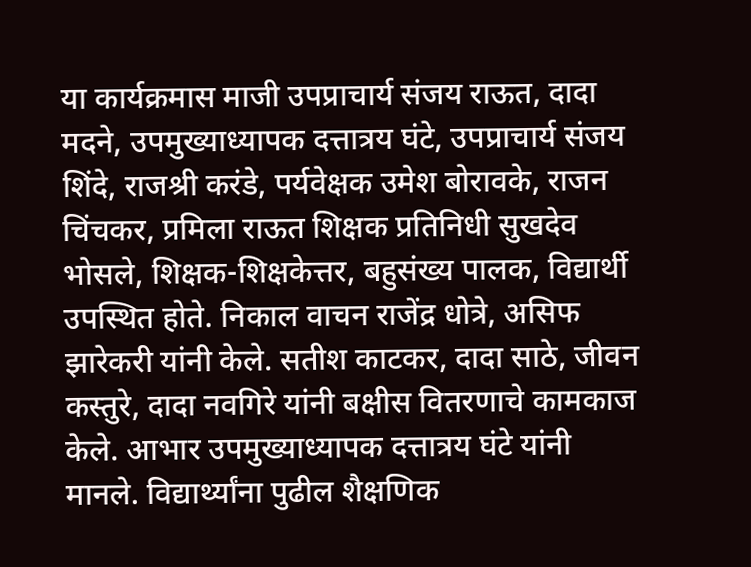या कार्यक्रमास माजी उपप्राचार्य संजय राऊत, दादा मदने, उपमुख्याध्यापक दत्तात्रय घंटे, उपप्राचार्य संजय शिंदे, राजश्री करंडे, पर्यवेक्षक उमेश बोरावके, राजन चिंचकर, प्रमिला राऊत शिक्षक प्रतिनिधी सुखदेव भोसले, शिक्षक-शिक्षकेत्तर, बहुसंख्य पालक, विद्यार्थी उपस्थित होते. निकाल वाचन राजेंद्र धोत्रे, असिफ झारेकरी यांनी केले. सतीश काटकर, दादा साठे, जीवन कस्तुरे, दादा नवगिरे यांनी बक्षीस वितरणाचे कामकाज केले. आभार उपमुख्याध्यापक दत्तात्रय घंटे यांनी मानले. विद्यार्थ्यांना पुढील शैक्षणिक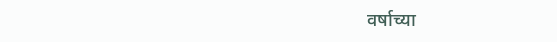वर्षाच्या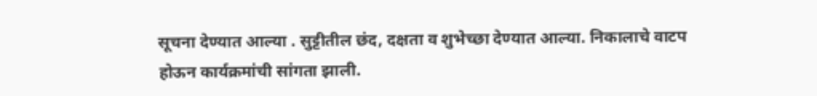सूचना देण्यात आल्या . सुट्टीतील छंद, दक्षता व शुभेच्छा देण्यात आल्या. निकालाचे वाटप होऊन कार्यक्रमांची सांगता झाली.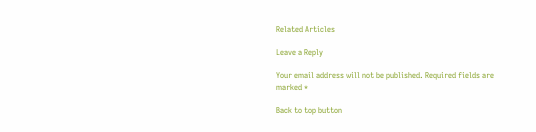Related Articles

Leave a Reply

Your email address will not be published. Required fields are marked *

Back to top button